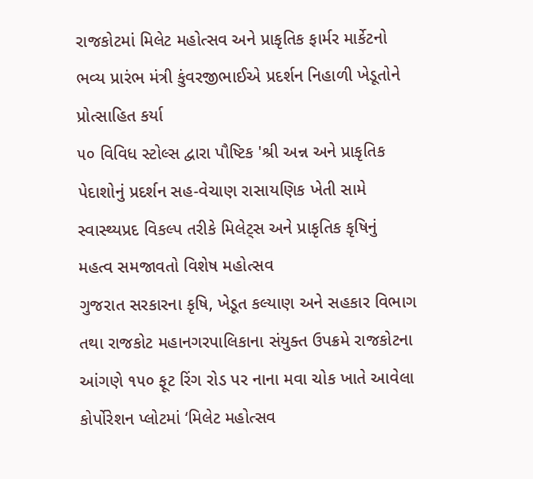રાજકોટમાં મિલેટ મહોત્સવ અને પ્રાકૃતિક ફાર્મર માર્કેટનો ભવ્ય પ્રારંભ મંત્રી કુંવરજીભાઈએ પ્રદર્શન નિહાળી ખેડૂતોને પ્રોત્સાહિત કર્યા
૫૦ વિવિધ સ્ટોલ્સ દ્વારા પૌષ્ટિક 'શ્રી અન્ન અને પ્રાકૃતિક પેદાશોનું પ્રદર્શન સહ-વેચાણ રાસાયણિક ખેતી સામે સ્વાસ્થ્યપ્રદ વિકલ્પ તરીકે મિલેટ્સ અને પ્રાકૃતિક કૃષિનું મહત્વ સમજાવતો વિશેષ મહોત્સવ
ગુજરાત સરકારના કૃષિ, ખેડૂત કલ્યાણ અને સહકાર વિભાગ તથા રાજકોટ મહાનગરપાલિકાના સંયુક્ત ઉપક્રમે રાજકોટના આંગણે ૧૫૦ ફૂટ રિંગ રોડ પર નાના મવા ચોક ખાતે આવેલા કોર્પોરેશન પ્લોટમાં ‘મિલેટ મહોત્સવ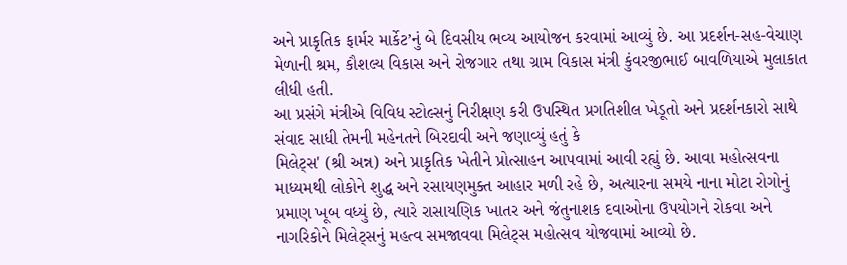અને પ્રાકૃતિક ફાર્મર માર્કેટ’નું બે દિવસીય ભવ્ય આયોજન કરવામાં આવ્યું છે. આ પ્રદર્શન-સહ-વેચાણ મેળાની શ્રમ, કૌશલ્ય વિકાસ અને રોજગાર તથા ગ્રામ વિકાસ મંત્રી કુંવરજીભાઈ બાવળિયાએ મુલાકાત લીધી હતી.
આ પ્રસંગે મંત્રીએ વિવિધ સ્ટોલ્સનું નિરીક્ષણ કરી ઉપસ્થિત પ્રગતિશીલ ખેડૂતો અને પ્રદર્શનકારો સાથે સંવાદ સાધી તેમની મહેનતને બિરદાવી અને જણાવ્યું હતું કે
મિલેટ્સ' (શ્રી અન્ન) અને પ્રાકૃતિક ખેતીને પ્રોત્સાહન આપવામાં આવી રહ્યું છે. આવા મહોત્સવના માધ્યમથી લોકોને શુદ્ધ અને રસાયણમુક્ત આહાર મળી રહે છે, અત્યારના સમયે નાના મોટા રોગોનું પ્રમાણ ખૂબ વધ્યું છે, ત્યારે રાસાયણિક ખાતર અને જંતુનાશક દવાઓના ઉપયોગને રોકવા અને નાગરિકોને મિલેટ્સનું મહત્વ સમજાવવા મિલેટ્સ મહોત્સવ યોજવામાં આવ્યો છે.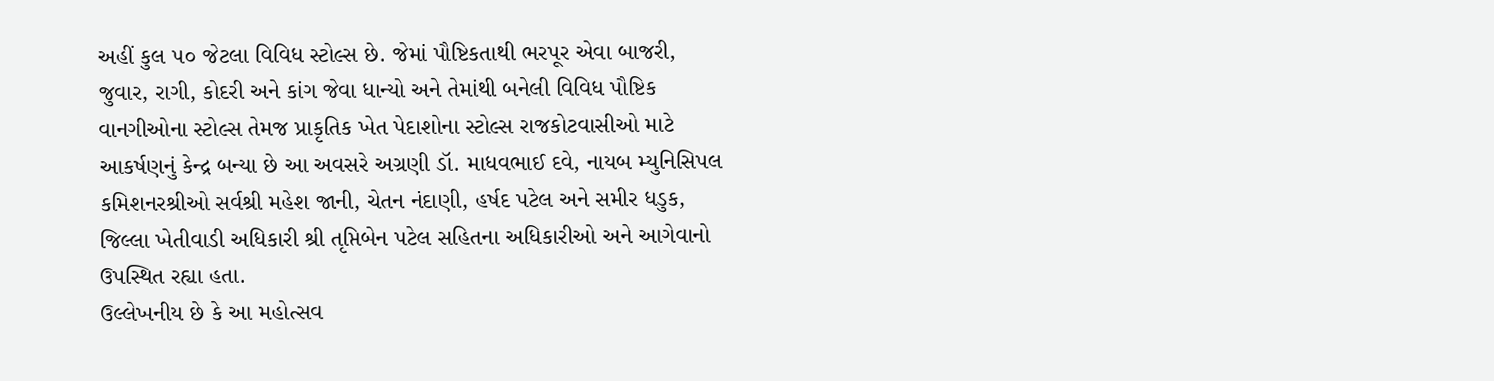અહીં કુલ ૫૦ જેટલા વિવિધ સ્ટોલ્સ છે. જેમાં પૌષ્ટિકતાથી ભરપૂર એવા બાજરી, જુવાર, રાગી, કોદરી અને કાંગ જેવા ધાન્યો અને તેમાંથી બનેલી વિવિધ પૌષ્ટિક વાનગીઓના સ્ટોલ્સ તેમજ પ્રાકૃતિક ખેત પેદાશોના સ્ટોલ્સ રાજકોટવાસીઓ માટે આકર્ષણનું કેન્દ્ર બન્યા છે આ અવસરે અગ્રણી ડૉ. માધવભાઈ દવે, નાયબ મ્યુનિસિપલ કમિશનરશ્રીઓ સર્વશ્રી મહેશ જાની, ચેતન નંદાણી, હર્ષદ પટેલ અને સમીર ધડુક, જિલ્લા ખેતીવાડી અધિકારી શ્રી તૃપ્તિબેન પટેલ સહિતના અધિકારીઓ અને આગેવાનો ઉપસ્થિત રહ્યા હતા.
ઉલ્લેખનીય છે કે આ મહોત્સવ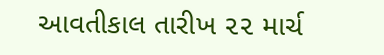આવતીકાલ તારીખ ૨૨ માર્ચ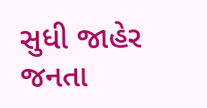સુધી જાહેર જનતા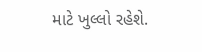માટે ખુલ્લો રહેશે.